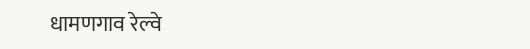धामणगाव रेल्वे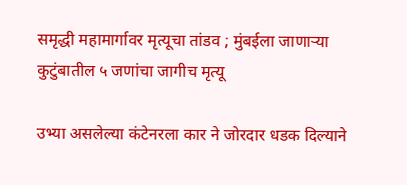समृद्धी महामार्गावर मृत्यूचा तांडव ; मुंबईला जाणाऱ्या कुटुंबातील ५ जणांचा जागीच मृत्यू

उभ्या असलेल्या कंटेनरला कार ने जोरदार धडक दिल्याने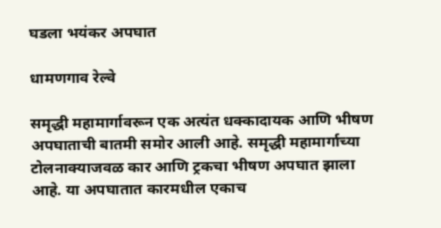घडला भयंकर अपघात

धामणगाव रेल्वे

समृद्धी महामार्गावरून एक अत्यंत धक्कादायक आणि भीषण अपघाताची बातमी समोर आली आहे. समृद्धी महामार्गाच्या टोलनाक्याजवळ कार आणि ट्रकचा भीषण अपघात झाला आहे. या अपघातात कारमधील एकाच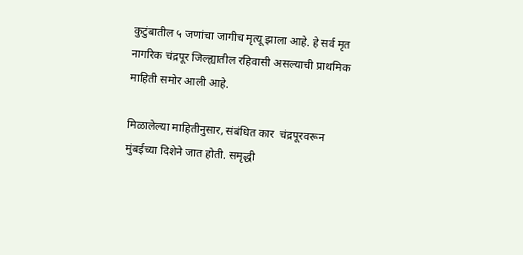कुटुंबातील ५ जणांचा जागीच मृत्यू झाला आहे. हे सर्व मृत नागरिक चंद्रपूर जिल्ह्यातील रहिवासी असल्याची प्राथमिक माहिती समोर आली आहे.

मिळालेल्या माहितीनुसार, संबंधित कार  चंद्रपूरवरून मुंबईच्या दिशेने जात होती. समृद्धी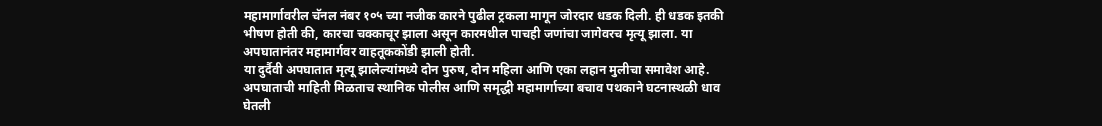महामार्गावरील चॅनल नंबर १०५ च्या नजीक कारने पुढील ट्रकला मागून जोरदार धडक दिली. ही धडक इतकी भीषण होती की, कारचा चक्काचूर झाला असून कारमधील पाचही जणांचा जागेवरच मृत्यू झाला. या अपघातानंतर महामार्गवर वाहतूककोंडी झाली होती.
या दुर्दैवी अपघातात मृत्यू झालेल्यांमध्ये दोन पुरुष, दोन महिला आणि एका लहान मुलीचा समावेश आहे. अपघाताची माहिती मिळताच स्थानिक पोलीस आणि समृद्धी महामार्गाच्या बचाव पथकाने घटनास्थळी धाव घेतली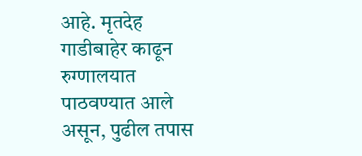आहे. मृतदेह गाडीबाहेर काढून रुग्णालयात पाठवण्यात आले असून, पुढील तपास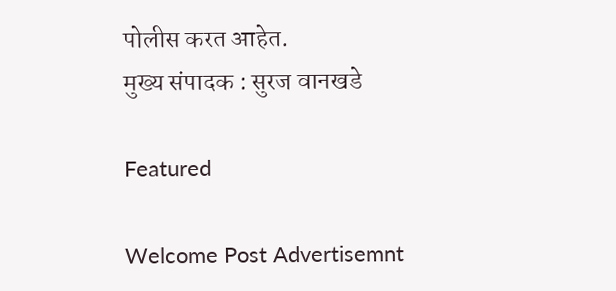पोलीस करत आहेत.
मुख्य संपादक : सुरज वानखडे

Featured

Welcome Post Advertisemnt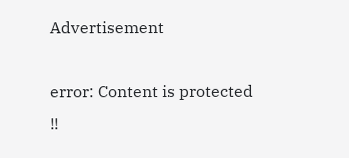Advertisement

error: Content is protected !!